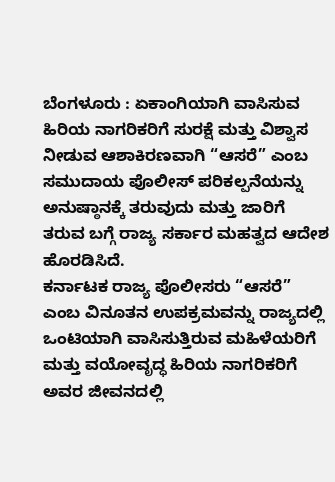ಬೆಂಗಳೂರು : ಏಕಾಂಗಿಯಾಗಿ ವಾಸಿಸುವ ಹಿರಿಯ ನಾಗರಿಕರಿಗೆ ಸುರಕ್ಷೆ ಮತ್ತು ವಿಶ್ವಾಸ ನೀಡುವ ಆಶಾಕಿರಣವಾಗಿ “ಆಸರೆ” ಎಂಬ ಸಮುದಾಯ ಪೊಲೀಸ್ ಪರಿಕಲ್ಪನೆಯನ್ನು ಅನುಷ್ಠಾನಕ್ಕೆ ತರುವುದು ಮತ್ತು ಜಾರಿಗೆ ತರುವ ಬಗ್ಗೆ ರಾಜ್ಯ ಸರ್ಕಾರ ಮಹತ್ವದ ಆದೇಶ ಹೊರಡಿಸಿದೆ.
ಕರ್ನಾಟಕ ರಾಜ್ಯ ಪೊಲೀಸರು “ಆಸರೆ” ಎಂಬ ವಿನೂತನ ಉಪಕ್ರಮವನ್ನು ರಾಜ್ಯದಲ್ಲಿ ಒಂಟಿಯಾಗಿ ವಾಸಿಸುತ್ತಿರುವ ಮಹಿಳೆಯರಿಗೆ ಮತ್ತು ವಯೋವೃದ್ಧ ಹಿರಿಯ ನಾಗರಿಕರಿಗೆ ಅವರ ಜೀವನದಲ್ಲಿ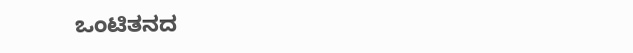ಒಂಟಿತನದ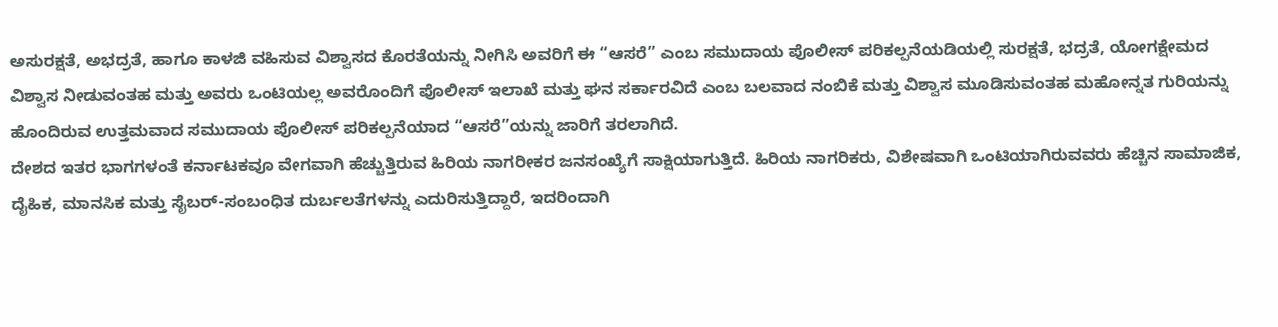ಅಸುರಕ್ಷತೆ, ಅಭದ್ರತೆ, ಹಾಗೂ ಕಾಳಜಿ ವಹಿಸುವ ವಿಶ್ವಾಸದ ಕೊರತೆಯನ್ನು ನೀಗಿಸಿ ಅವರಿಗೆ ಈ “ಆಸರೆ” ಎಂಬ ಸಮುದಾಯ ಪೊಲೀಸ್ ಪರಿಕಲ್ಪನೆಯಡಿಯಲ್ಲಿ ಸುರಕ್ಷತೆ, ಭದ್ರತೆ, ಯೋಗಕ್ಷೇಮದ ವಿಶ್ವಾಸ ನೀಡುವಂತಹ ಮತ್ತು ಅವರು ಒಂಟಿಯಲ್ಲ ಅವರೊಂದಿಗೆ ಪೊಲೀಸ್ ಇಲಾಖೆ ಮತ್ತು ಘನ ಸರ್ಕಾರವಿದೆ ಎಂಬ ಬಲವಾದ ನಂಬಿಕೆ ಮತ್ತು ವಿಶ್ವಾಸ ಮೂಡಿಸುವಂತಹ ಮಹೋನ್ನತ ಗುರಿಯನ್ನು ಹೊಂದಿರುವ ಉತ್ತಮವಾದ ಸಮುದಾಯ ಪೊಲೀಸ್ ಪರಿಕಲ್ಪನೆಯಾದ “ಆಸರೆ”ಯನ್ನು ಜಾರಿಗೆ ತರಲಾಗಿದೆ.
ದೇಶದ ಇತರ ಭಾಗಗಳಂತೆ ಕರ್ನಾಟಕವೂ ವೇಗವಾಗಿ ಹೆಚ್ಚುತ್ತಿರುವ ಹಿರಿಯ ನಾಗರೀಕರ ಜನಸಂಖ್ಯೆಗೆ ಸಾಕ್ಷಿಯಾಗುತ್ತಿದೆ. ಹಿರಿಯ ನಾಗರಿಕರು, ವಿಶೇಷವಾಗಿ ಒಂಟಿಯಾಗಿರುವವರು ಹೆಚ್ಚಿನ ಸಾಮಾಜಿಕ, ದೈಹಿಕ, ಮಾನಸಿಕ ಮತ್ತು ಸೈಬರ್-ಸಂಬಂಧಿತ ದುರ್ಬಲತೆಗಳನ್ನು ಎದುರಿಸುತ್ತಿದ್ದಾರೆ, ಇದರಿಂದಾಗಿ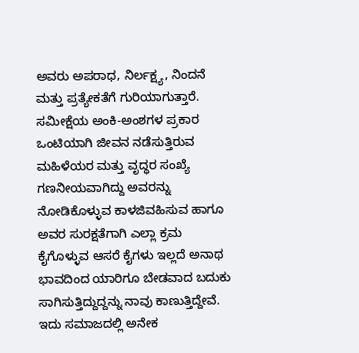ಅವರು ಅಪರಾಧ, ನಿರ್ಲಕ್ಷ್ಯ, ನಿಂದನೆ ಮತ್ತು ಪ್ರತ್ಯೇಕತೆಗೆ ಗುರಿಯಾಗುತ್ತಾರೆ. ಸಮೀಕ್ಷೆಯ ಅಂಕಿ-ಅಂಶಗಳ ಪ್ರಕಾರ ಒಂಟಿಯಾಗಿ ಜೀವನ ನಡೆಸುತ್ತಿರುವ ಮಹಿಳೆಯರ ಮತ್ತು ವೃದ್ಧರ ಸಂಖ್ಯೆ ಗಣನೀಯವಾಗಿದ್ದು ಅವರನ್ನು ನೋಡಿಕೊಳ್ಳುವ ಕಾಳಜಿವಹಿಸುವ ಹಾಗೂ ಅವರ ಸುರಕ್ಷತೆಗಾಗಿ ಎಲ್ಲಾ ಕ್ರಮ ಕೈಗೊಳ್ಳುವ ಆಸರೆ ಕೈಗಳು ಇಲ್ಲದೆ ಅನಾಥ ಭಾವದಿಂದ ಯಾರಿಗೂ ಬೇಡವಾದ ಬದುಕು ಸಾಗಿಸುತ್ತಿದ್ದುದ್ದನ್ನು ನಾವು ಕಾಣುತ್ತಿದ್ದೇವೆ.
ಇದು ಸಮಾಜದಲ್ಲಿ ಅನೇಕ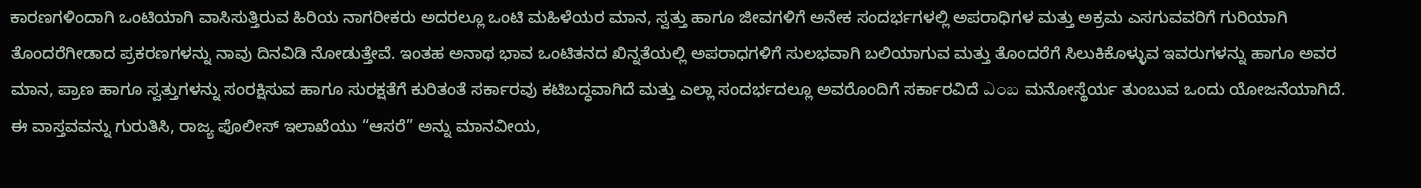ಕಾರಣಗಳಿಂದಾಗಿ ಒಂಟಿಯಾಗಿ ವಾಸಿಸುತ್ತಿರುವ ಹಿರಿಯ ನಾಗರೀಕರು ಅದರಲ್ಲೂ ಒಂಟಿ ಮಹಿಳೆಯರ ಮಾನ, ಸ್ವತ್ತು ಹಾಗೂ ಜೀವಗಳಿಗೆ ಅನೇಕ ಸಂದರ್ಭಗಳಲ್ಲಿ ಅಪರಾಧಿಗಳ ಮತ್ತು ಅಕ್ರಮ ಎಸಗುವವರಿಗೆ ಗುರಿಯಾಗಿ ತೊಂದರೆಗೀಡಾದ ಪ್ರಕರಣಗಳನ್ನು ನಾವು ದಿನವಿಡಿ ನೋಡುತ್ತೇವೆ. ಇಂತಹ ಅನಾಥ ಭಾವ ಒಂಟಿತನದ ಖಿನ್ನತೆಯಲ್ಲಿ ಅಪರಾಧಗಳಿಗೆ ಸುಲಭವಾಗಿ ಬಲಿಯಾಗುವ ಮತ್ತು ತೊಂದರೆಗೆ ಸಿಲುಕಿಕೊಳ್ಳುವ ಇವರುಗಳನ್ನು ಹಾಗೂ ಅವರ ಮಾನ, ಪ್ರಾಣ ಹಾಗೂ ಸ್ವತ್ತುಗಳನ್ನು ಸಂರಕ್ಷಿಸುವ ಹಾಗೂ ಸುರಕ್ಷತೆಗೆ ಕುರಿತಂತೆ ಸರ್ಕಾರವು ಕಟಿಬದ್ಧವಾಗಿದೆ ಮತ್ತು ಎಲ್ಲಾ ಸಂದರ್ಭದಲ್ಲೂ ಅವರೊಂದಿಗೆ ಸರ್ಕಾರವಿದೆ ఎంబ ಮನೋಸ್ಥೆರ್ಯ ತುಂಬುವ ಒಂದು ಯೋಜನೆಯಾಗಿದೆ.
ಈ ವಾಸ್ತವವನ್ನು ಗುರುತಿಸಿ, ರಾಜ್ಯ ಪೊಲೀಸ್ ಇಲಾಖೆಯು “ಆಸರೆ” ಅನ್ನು ಮಾನವೀಯ,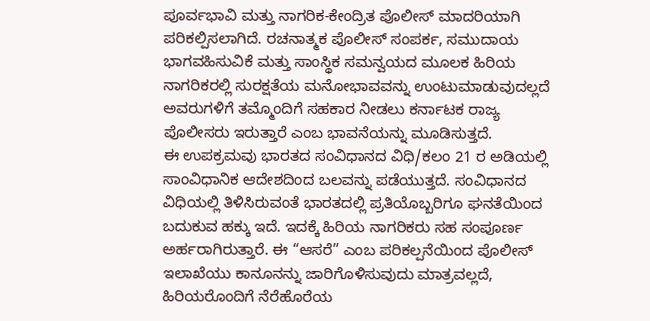ಪೂರ್ವಭಾವಿ ಮತ್ತು ನಾಗರಿಕ-ಕೇಂದ್ರಿತ ಪೊಲೀಸ್ ಮಾದರಿಯಾಗಿ ಪರಿಕಲ್ಪಿಸಲಾಗಿದೆ. ರಚನಾತ್ಮಕ ಪೊಲೀಸ್ ಸಂಪರ್ಕ, ಸಮುದಾಯ ಭಾಗವಹಿಸುವಿಕೆ ಮತ್ತು ಸಾಂಸ್ಥಿಕ ಸಮನ್ವಯದ ಮೂಲಕ ಹಿರಿಯ ನಾಗರಿಕರಲ್ಲಿ ಸುರಕ್ಷತೆಯ ಮನೋಭಾವವನ್ನು ಉಂಟುಮಾಡುವುದಲ್ಲದೆ ಅವರುಗಳಿಗೆ ತಮ್ಮೊಂದಿಗೆ ಸಹಕಾರ ನೀಡಲು ಕರ್ನಾಟಕ ರಾಜ್ಯ ಪೊಲೀಸರು ಇರುತ್ತಾರೆ ಎಂಬ ಭಾವನೆಯನ್ನು ಮೂಡಿಸುತ್ತದೆ.
ಈ ಉಪಕ್ರಮವು ಭಾರತದ ಸಂವಿಧಾನದ ವಿಧಿ/ಕಲಂ 21 ರ ಅಡಿಯಲ್ಲಿ ಸಾಂವಿಧಾನಿಕ ಆದೇಶದಿಂದ ಬಲವನ್ನು ಪಡೆಯುತ್ತದೆ. ಸಂವಿಧಾನದ ವಿಧಿಯಲ್ಲಿ ತಿಳಿಸಿರುವಂತೆ ಭಾರತದಲ್ಲಿ ಪ್ರತಿಯೊಬ್ಬರಿಗೂ ಘನತೆಯಿಂದ ಬದುಕುವ ಹಕ್ಕು ಇದೆ. ಇದಕ್ಕೆ ಹಿರಿಯ ನಾಗರಿಕರು ಸಹ ಸಂಪೂರ್ಣ ಅರ್ಹರಾಗಿರುತ್ತಾರೆ. ಈ “ಆಸರೆ” ಎಂಬ ಪರಿಕಲ್ಪನೆಯಿಂದ ಪೊಲೀಸ್ ಇಲಾಖೆಯು ಕಾನೂನನ್ನು ಜಾರಿಗೊಳಿಸುವುದು ಮಾತ್ರವಲ್ಲದೆ, ಹಿರಿಯರೊಂದಿಗೆ ನೆರೆಹೊರೆಯ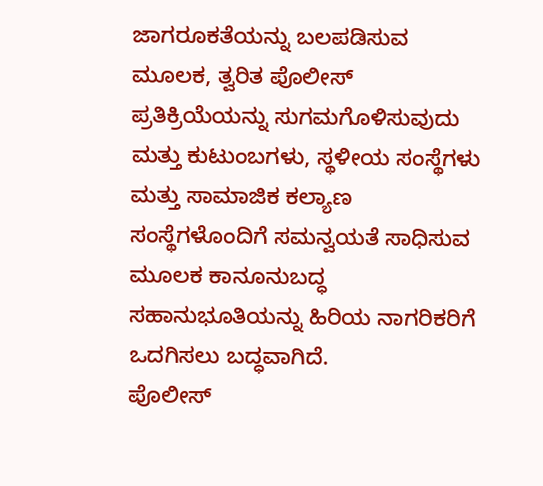ಜಾಗರೂಕತೆಯನ್ನು ಬಲಪಡಿಸುವ ಮೂಲಕ, ತ್ವರಿತ ಪೊಲೀಸ್ ಪ್ರತಿಕ್ರಿಯೆಯನ್ನು ಸುಗಮಗೊಳಿಸುವುದು ಮತ್ತು ಕುಟುಂಬಗಳು, ಸ್ಥಳೀಯ ಸಂಸ್ಥೆಗಳು ಮತ್ತು ಸಾಮಾಜಿಕ ಕಲ್ಯಾಣ ಸಂಸ್ಥೆಗಳೊಂದಿಗೆ ಸಮನ್ವಯತೆ ಸಾಧಿಸುವ ಮೂಲಕ ಕಾನೂನುಬದ್ಧ ಸಹಾನುಭೂತಿಯನ್ನು ಹಿರಿಯ ನಾಗರಿಕರಿಗೆ ಒದಗಿಸಲು ಬದ್ಧವಾಗಿದೆ.
ಪೊಲೀಸ್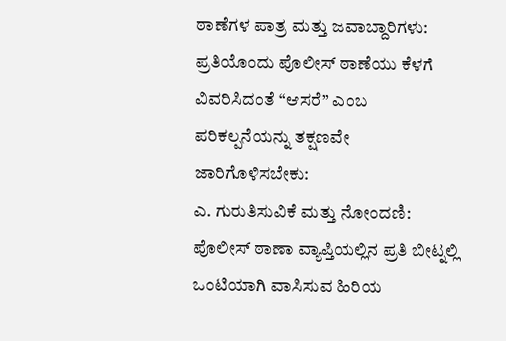ಠಾಣೆಗಳ ಪಾತ್ರ ಮತ್ತು ಜವಾಬ್ದಾರಿಗಳು:
ಪ್ರತಿಯೊಂದು ಪೊಲೀಸ್ ಠಾಣೆಯು ಕೆಳಗೆ ವಿವರಿಸಿದಂತೆ “ಆಸರೆ” ಎಂಬ ಪರಿಕಲ್ಪನೆಯನ್ನು ತಕ್ಷಣವೇ ಜಾರಿಗೊಳಿಸಬೇಕು:
ಎ. ಗುರುತಿಸುವಿಕೆ ಮತ್ತು ನೋಂದಣಿ:
ಪೊಲೀಸ್ ಠಾಣಾ ವ್ಯಾಪ್ತಿಯಲ್ಲಿನ ಪ್ರತಿ ಬೀಟ್ನಲ್ಲಿ ಒಂಟಿಯಾಗಿ ವಾಸಿಸುವ ಹಿರಿಯ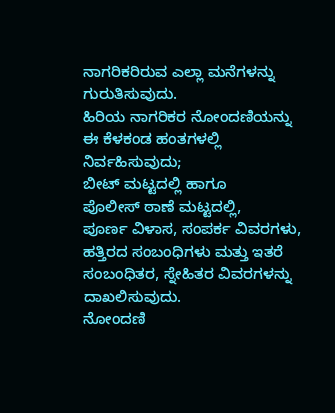ನಾಗರಿಕರಿರುವ ಎಲ್ಲಾ ಮನೆಗಳನ್ನು ಗುರುತಿಸುವುದು.
ಹಿರಿಯ ನಾಗರಿಕರ ನೋಂದಣಿಯನ್ನು ಈ ಕೆಳಕಂಡ ಹಂತಗಳಲ್ಲಿ ನಿರ್ವಹಿಸುವುದು;
ಬೀಟ್ ಮಟ್ಟದಲ್ಲಿ ಹಾಗೂ
ಪೊಲೀಸ್ ಠಾಣೆ ಮಟ್ಟದಲ್ಲಿ,
ಪೂರ್ಣ ವಿಳಾಸ, ಸಂಪರ್ಕ ವಿವರಗಳು, ಹತ್ತಿರದ ಸಂಬಂಧಿಗಳು ಮತ್ತು ಇತರೆ ಸಂಬಂಧಿತರ, ಸ್ನೇಹಿತರ ವಿವರಗಳನ್ನು ದಾಖಲಿಸುವುದು.
ನೋಂದಣಿ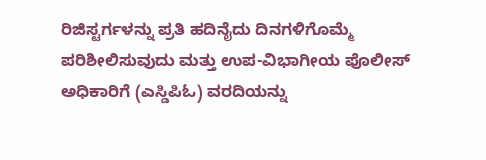ರಿಜಿಸ್ಟರ್ಗಳನ್ನು ಪ್ರತಿ ಹದಿನೈದು ದಿನಗಳಿಗೊಮ್ಮೆ ಪರಿಶೀಲಿಸುವುದು ಮತ್ತು ಉಪ-ವಿಭಾಗೀಯ ಪೊಲೀಸ್ ಅಧಿಕಾರಿಗೆ (ಎಸ್ಡಿಪಿಓ) ವರದಿಯನ್ನು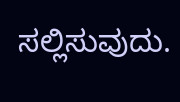ಸಲ್ಲಿಸುವುದು.